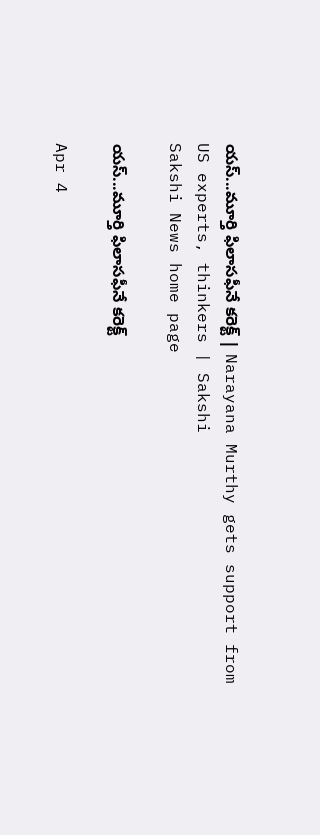యస్...మూర్తి ఫిలాసఫీనే కరెక్ట్ | Narayana Murthy gets support from US experts, thinkers | Sakshi
Sakshi News home page

యస్...మూర్తి ఫిలాసఫీనే కరెక్ట్

Apr 4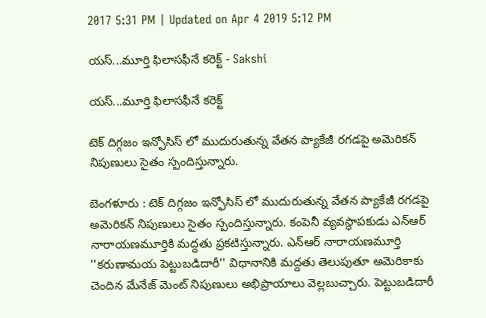2017 5:31 PM | Updated on Apr 4 2019 5:12 PM

యస్...మూర్తి ఫిలాసఫీనే కరెక్ట్ - Sakshi

యస్...మూర్తి ఫిలాసఫీనే కరెక్ట్

టెక్ దిగ్గజం ఇన్ఫోసిస్ లో ముదురుతున్న వేతన ప్యాకేజీ రగడపై అమెరికన్ నిపుణులు సైతం స్పందిస్తున్నారు.

బెంగళూరు : టెక్ దిగ్గజం ఇన్ఫోసిస్ లో ముదురుతున్న వేతన ప్యాకేజీ రగడపై అమెరికన్ నిపుణులు సైతం స్పందిస్తున్నారు. కంపెనీ వ్యవస్థాపకుడు ఎన్ఆర్ నారాయణమూర్తికి మద్దతు ప్రకటిస్తున్నారు. ఎన్ఆర్ నారాయణమూర్తి ''కరుణామయ పెట్టుబడిదారీ'' విధానానికి మద్దతు తెలుపుతూ అమెరికాకు చెందిన మేనేజ్ మెంట్ నిపుణులు అభిప్రాయాలు వెల్లబుచ్చారు. పెట్టుబడిదారీ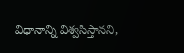విధానాన్ని విశ్వసిస్తానని,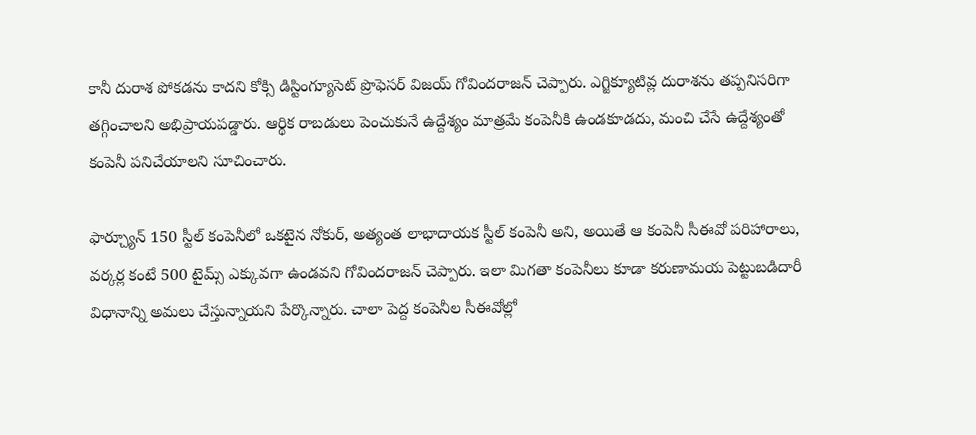కానీ దురాశ పోకడను కాదని కోక్సి డిస్టింగ్యూసెట్ ప్రొఫెసర్ విజయ్ గోవిందరాజన్ చెప్పారు. ఎగ్జిక్యూటివ్ల దురాశను తప్పనిసరిగా తగ్గించాలని అభిప్రాయపడ్డారు. ఆర్థిక రాబడులు పెంచుకునే ఉద్దేశ్యం మాత్రమే కంపెనీకి ఉండకూడదు, మంచి చేసే ఉద్దేశ్యంతో కంపెనీ పనిచేయాలని సూచించారు.

ఫార్చ్యూన్ 150 స్టీల్ కంపెనీలో ఒకటైన నోకుర్, అత్యంత లాభాదాయక స్టీల్ కంపెనీ అని, అయితే ఆ కంపెనీ సీఈవో పరిహారాలు, వర్కర్ల కంటే 500 టైమ్స్ ఎక్కువగా ఉండవని గోవిందరాజన్ చెప్పారు. ఇలా మిగతా కంపెనీలు కూడా కరుణామయ పెట్టుబడిదారీ విధానాన్ని అమలు చేస్తున్నాయని పేర్కొన్నారు. చాలా పెద్ద కంపెనీల సీఈవోల్లో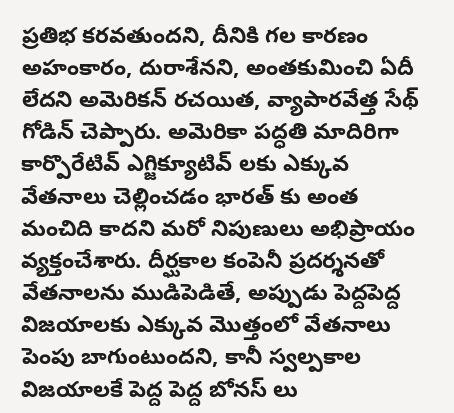ప్రతిభ కరవతుందని, దీనికి గల కారణం అహంకారం, దురాశేనని, అంతకుమించి ఏదీ లేదని అమెరికన్ రచయిత, వ్యాపారవేత్త సేథ్ గోడిన్ చెప్పారు. అమెరికా పద్ధతి మాదిరిగా కార్పొరేటివ్ ఎగ్జిక్యూటివ్ లకు ఎక్కువ వేతనాలు చెల్లించడం భారత్ కు అంత మంచిది కాదని మరో నిపుణులు అభిప్రాయం వ్యక్తంచేశారు. దీర్ఘకాల కంపెనీ ప్రదర్శనతో వేతనాలను ముడిపెడితే, అప్పుడు పెద్దపెద్ద విజయాలకు ఎక్కువ మొత్తంలో వేతనాలు పెంపు బాగుంటుందని, కానీ స్వల్పకాల విజయాలకే పెద్ద పెద్ద బోనస్ లు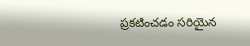ప్రకటించడం సరియైన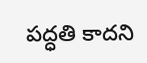పద్ధతి కాదని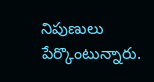నిపుణులు పేర్కొంటున్నారు.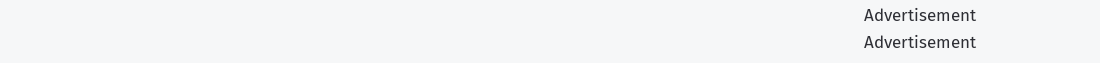Advertisement
Advertisement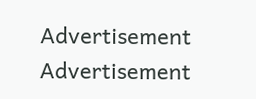Advertisement
Advertisement